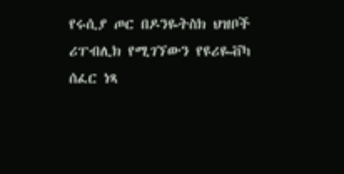የሩሲያ ጦር በዶንዬትስክ ህዝቦች ሪፐብሊክ የሚገኘውን የዩሪዬቭካ ሰፈር ነጻ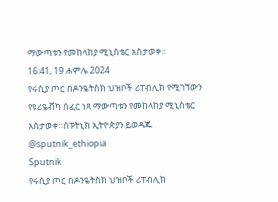ማውጣቱን የመከላከያ ሚኒስቴር አስታወቀ።
16:41, 19 ሐምሌ 2024
የሩሲያ ጦር በዶንዬትስክ ህዝቦች ሪፐብሊክ የሚገኘውን የዩሪዬቭካ ሰፈር ነጻ ማውጣቱን የመከላከያ ሚኒስቴር አስታወቀ።ስፑትኒክ ኢትዮጵያን ይወዳጁ @sputnik_ethiopia
Sputnik
የሩሲያ ጦር በዶንዬትስክ ህዝቦች ሪፐብሊክ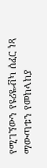የሚገኘውን የዩሪዬቭካ ሰፈር ነጻ ማውጣቱን የመከላከያ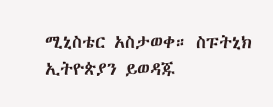ሚኒስቴር አስታወቀ። ስፑትኒክ ኢትዮጵያን ይወዳጁ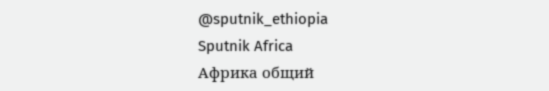@sputnik_ethiopia
Sputnik Africa
Африка общий